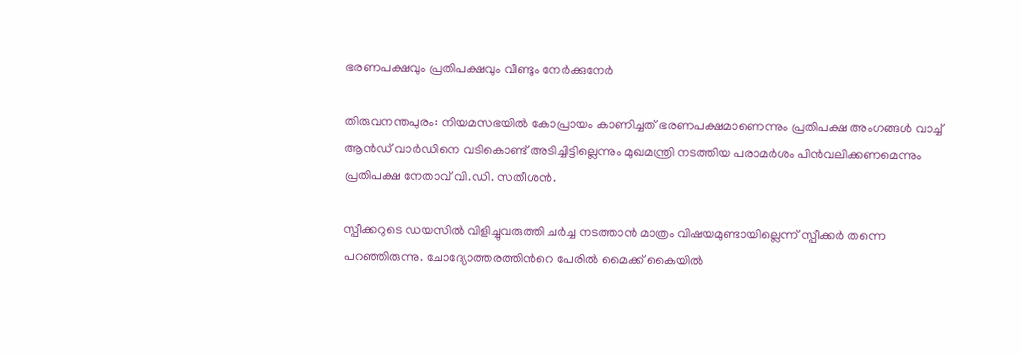ഭരണപക്ഷവും പ്രതിപക്ഷവും വീണ്ടും നേർക്കുനേർ

തിരുവനന്തപുരം: നിയമസഭയിൽ കോപ്രായം കാണിച്ചത് ഭരണപക്ഷമാണെന്നും പ്രതിപക്ഷ അംഗങ്ങൾ വാച്ച് ആൻഡ് വാർഡിനെ വടികൊണ്ട് അടിച്ചിട്ടില്ലെന്നും മുഖമന്ത്രി നടത്തിയ പരാമർശം പിൻവലിക്കണമെന്നും പ്രതിപക്ഷ നേതാവ് വി.ഡി. സതീശൻ.

സ്പീക്കറുടെ ഡയസിൽ വിളിച്ചുവരുത്തി ചർച്ച നടത്താൻ മാത്രം വിഷയമുണ്ടായില്ലെന്ന് സ്പീക്കർ തന്നെ പറഞ്ഞിരുന്നു. ചോദ്യോത്തരത്തിന്‍റെ പേരിൽ മൈക്ക് കൈയിൽ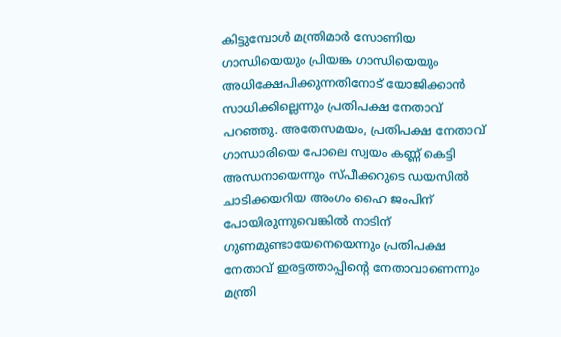കിട്ടുമ്പോൾ മന്ത്രിമാർ സോണിയ ഗാന്ധിയെയും പ്രിയങ്ക ഗാന്ധിയെയും അധിക്ഷേപിക്കുന്നതിനോട് യോജിക്കാൻ സാധിക്കില്ലെന്നും പ്രതിപക്ഷ നേതാവ് പറഞ്ഞു. അതേസമയം, പ്രതിപക്ഷ നേതാവ് ഗാന്ധാരിയെ പോലെ സ്വയം കണ്ണ് കെട്ടി അന്ധനായെന്നും സ്പീക്കറുടെ ഡയസിൽ ചാടിക്കയറിയ അംഗം ഹൈ ജംപിന് പോയിരുന്നുവെങ്കിൽ നാടിന് ഗുണമുണ്ടായേനെയെന്നും പ്രതിപക്ഷ നേതാവ് ഇരട്ടത്താപ്പിന്‍റെ നേതാവാണെന്നും മന്ത്രി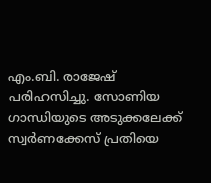എം.ബി. രാജേഷ് പരിഹസിച്ചു. സോണിയ ഗാന്ധിയുടെ അടുക്കലേക്ക് സ്വർണക്കേസ് പ്രതിയെ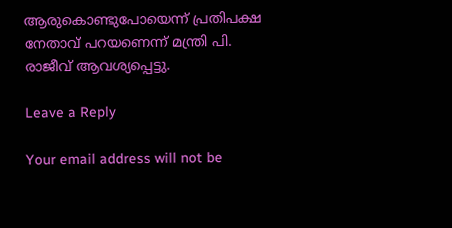ആരുകൊണ്ടുപോയെന്ന് പ്രതിപക്ഷ നേതാവ് പറയണെന്ന് മന്ത്രി പി. രാജീവ് ആവശ്യപ്പെട്ടു.

Leave a Reply

Your email address will not be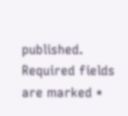published. Required fields are marked *